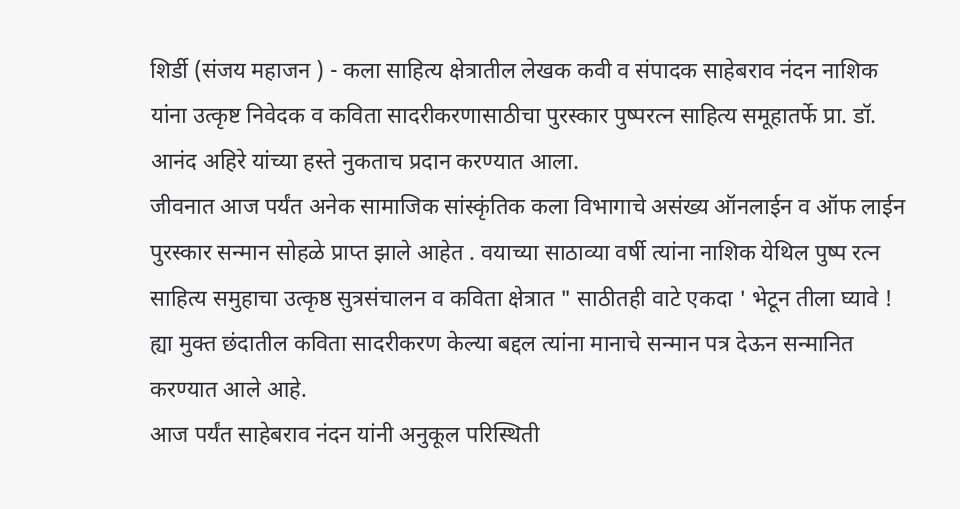शिर्डी (संजय महाजन ) - कला साहित्य क्षेत्रातील लेखक कवी व संपादक साहेबराव नंदन नाशिक यांना उत्कृष्ट निवेदक व कविता सादरीकरणासाठीचा पुरस्कार पुष्परत्न साहित्य समूहातर्फे प्रा. डॉ. आनंद अहिरे यांच्या हस्ते नुकताच प्रदान करण्यात आला.
जीवनात आज पर्यंत अनेक सामाजिक सांस्कृंतिक कला विभागाचे असंख्य ऑनलाईन व ऑफ लाईन पुरस्कार सन्मान सोहळे प्राप्त झाले आहेत . वयाच्या साठाव्या वर्षी त्यांना नाशिक येथिल पुष्प रत्न साहित्य समुहाचा उत्कृष्ठ सुत्रसंचालन व कविता क्षेत्रात " साठीतही वाटे एकदा ' भेटून तीला घ्यावे ! ह्या मुक्त छंदातील कविता सादरीकरण केल्या बद्दल त्यांना मानाचे सन्मान पत्र देऊन सन्मानित करण्यात आले आहे.
आज पर्यंत साहेबराव नंदन यांनी अनुकूल परिस्थिती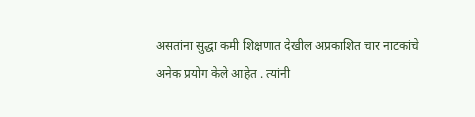असतांना सुद्धा कमी शिक्षणात देखील अप्रकाशित चार नाटकांचे अनेक प्रयोग केले आहेत . त्यांनी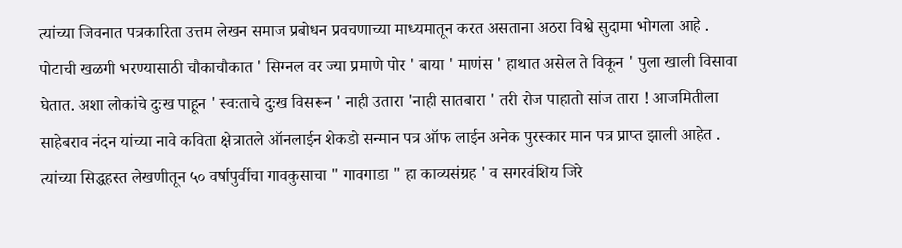त्यांच्या जिवनात पत्रकारिता उत्तम लेखन समाज प्रबोधन प्रवचणाच्या माध्यमातून करत असताना अठरा विश्वे सुदामा भोगला आहे . पोटाची खळगी भरण्यासाठी चौकाचौकात ' सिग्नल वर ज्या प्रमाणे पोर ' बाया ' माणंस ' हाथात असेल ते विकून ' पुला खाली विसावा घेतात. अशा लोकांचे दुःख पाहून ' स्वःताचे दुःख विसरून ' नाही उतारा 'नाही सातबारा ' तरी रोज पाहातो सांज तारा ! आजमितीला साहेबराव नंदन यांच्या नावे कविता क्षेत्रातले ऑनलाईन शेकडो सन्मान पत्र ऑफ लाईन अनेक पुरस्कार मान पत्र प्राप्त झाली आहेत . त्यांच्या सिद्धहस्त लेखणीतून ५० वर्षापुर्वीचा गावकुसाचा " गावगाडा " हा काव्यसंग्रह ' व सगरवंशिय जिरे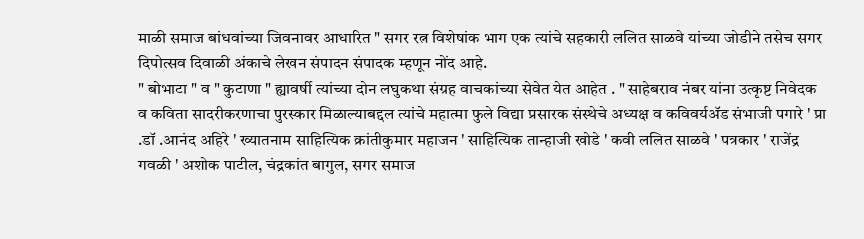माळी समाज बांधवांच्या जिवनावर आधारित " सगर रत्न विशेषांक भाग एक त्यांचे सहकारी ललित साळवे यांच्या जोडीने तसेच सगर दिपोत्सव दिवाळी अंकाचे लेखन संपादन संपादक म्हणून नोंद आहे.
" बोभाटा " व " कुटाणा " ह्यावर्षी त्यांच्या दोन लघुकथा संग्रह वाचकांच्या सेवेत येत आहेत . " साहेबराव नंबर यांना उत्कृष्ट निवेदक व कविता सादरीकरणाचा पुरस्कार मिळाल्याबद्दल त्यांचे महात्मा फुले विद्या प्रसारक संस्थेचे अध्यक्ष व कविवर्यॲड संभाजी पगारे ' प्रा .डॉ .आनंद अहिरे ' ख्यातनाम साहित्यिक क्रांतीकुमार महाजन ' साहित्यिक तान्हाजी खोडे ' कवी ललित साळवे ' पत्रकार ' राजेंद्र गवळी ' अशोक पाटील, चंद्रकांत बागुल, सगर समाज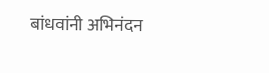बांधवांनी अभिनंदन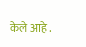केले आहे .